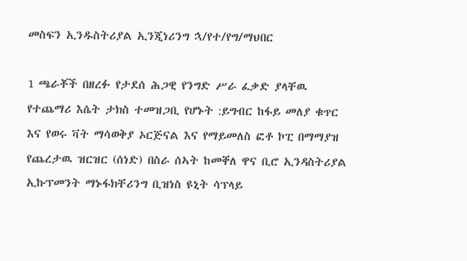መስፍን ኢንዱስትሪያል ኢንጂነሪንግ ኋ/የተ/የግ/ማህበር

1 ጫራቾች በዘረፉ የታደሰ ሕጋዊ የንግድ ሥራ ፈቃድ ያላቸዉ የተጨማሪ እሴት ታክስ ተመዝጋቢ የሆኑት :ይግብር ከፋይ መለያ ቁጥር እና የወሩ ቫት ማሳወቅያ ኦርጅናል እና የማይመለስ ፎቶ ኮፒ በማማያዝ የጨረታዉ ዝርዝር (ሰነድ) በስራ ሰኣት ከመቐለ ዋና ቢሮ ኢንዳስትሪያል ኢኩፕመንት ማኑፋክቸሪንግ ቢዝነስ ዩኒት ሳፕላይ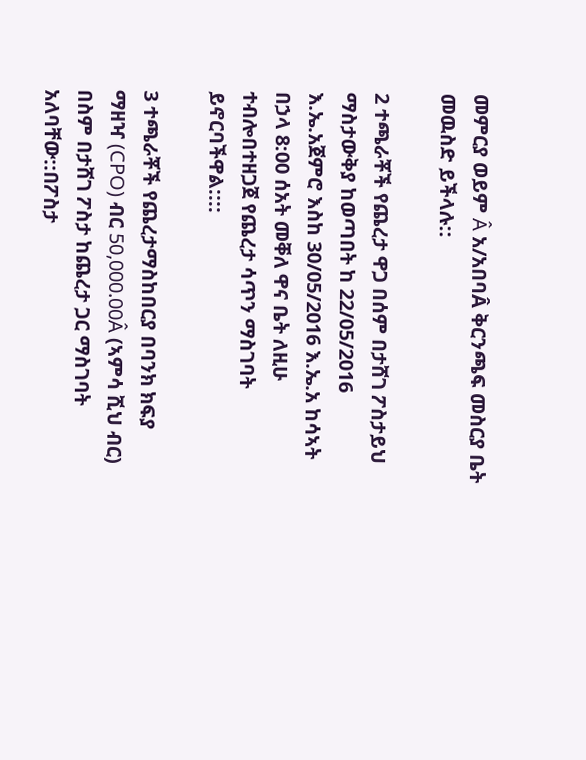መምርያ ወይም Â አ/አበባÂ ቅርንጫፍ መስርያ ቤት መዉስድ ይችላሉ::

2 ተጫራቾች የጨረታ ዋጋ በሰም በታሸገ ፖስታይህ ማስታውቅያ ከወጣበት ከ 22/05/2016 እ.ኤ.አጀምሮ እስከ 30/05/2016 እ.ኤ.አ ከሳኣት በኃላ 8:00 ሰአት መቐለ ዋና ቤት ለዚሁ ተብሎበተዘጋጀ የጨረታ ሳጥን ማስገባት ይኖርባችዋል::::

3 ተጫራቾች የጨረታማስከበርያ በባንክ ክፍያ ማዘዣ (CPO) ብር 50,000.00Â (ኣምሳ ሺህ ብር) በስም በታሸገ ፖስታ ከጨረታ ጋር ማስገባት አለባቸው::በፖስታ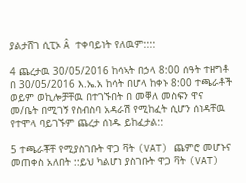ያልታሸገ ሲፒኦ Â ተቀባይነት የለዉም::::

4 ጨረታዉ 30/05/2016 ከሳኣት በኃላ 8:00 ሰዓት ተዘግቶ በ 30/05/2016 እ.ኤ.አ ከሳት በሆላ ከቀኑ 8:00 ተጫራቶች ወይም ወኪሎቻቸዉ በተገኙበት በ መቐለ መስፍን ዋና መ/ቤት በሚገኝ የስብስባ አዳራሽ የሚከፈት ሲሆን ሰነዳቸዉ የተሞላ ባይገኙም ጨረታ ሰነዱ ይከፈታል::

5 ተጫራቾቸ የሚያስገቡት ዋጋ ቫት (VAT) ጨምሮ መሆኑና መጠቀስ አለበት ::ይህ ካልሆነ ያስገቡት ዋጋ ቫት (VAT)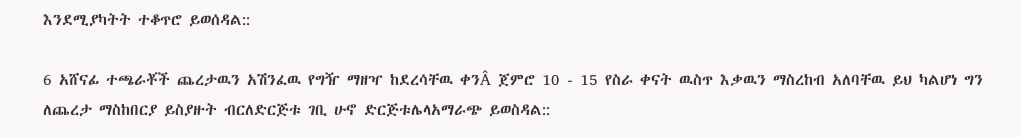እንደሚያካትት ተቆጥሮ ይወሰዳል::

6 አሸናፊ ተጫራቾች ጨረታዉን አሽንፈዉ የግዥ ማዘዣ ከደረሳቸዉ ቀንÂ ጀምሮ 10 - 15 የስራ ቀናት ዉስጥ እቃዉን ማስረከብ አለባቸዉ ይህ ካልሆነ ግን ለጨረታ ማስከበርያ ይስያዙት ብርለድርጅቱ ገቢ ሁኖ ድርጅቱሌላአማራጭ ይወስዳል::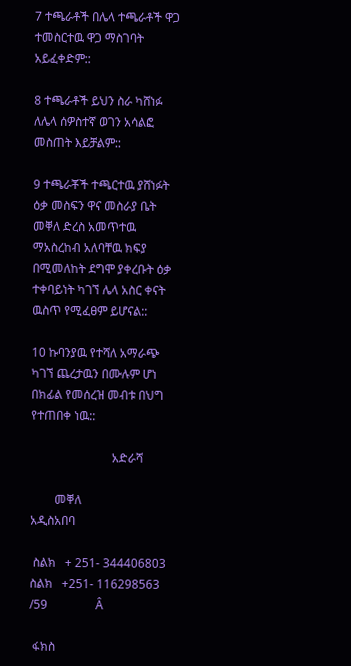7 ተጫራቶች በሌላ ተጫራቶች ዋጋ ተመስርተዉ ዋጋ ማስገባት አይፈቀድም::

8 ተጫራቶች ይህን ስራ ካሸነፉ ለሌላ ሰዎስተኛ ወገን አሳልፎ መስጠት እይቻልም::

9 ተጫራቾች ተጫርተዉ ያሸነፉት ዕቃ መስፍን ዋና መስራያ ቤት መቐለ ድረስ አመጥተዉ ማአስረከብ አለባቸዉ ክፍያ በሚመለከት ደግሞ ያቀረቡት ዕቃ ተቀባይነት ካገኘ ሌላ አስር ቀናት ዉስጥ የሚፈፀም ይሆናል::

10 ኩባንያዉ የተሻለ አማራጭ ካገኘ ጨረታዉን በሙሉም ሆነ በክፊል የመሰረዝ መብቱ በህግ የተጠበቀ ነዉ::

                           አድራሻ

        መቐለ                                    አዲስአበባ

 ስልክ   + 251- 344406803                  ስልክ   +251- 116298563 /59                Â

 ፋክስ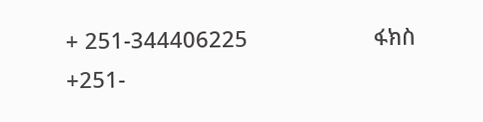+ 251-344406225                     ፋክስ    +251-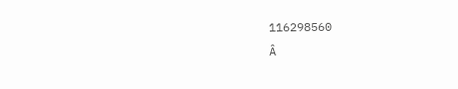116298560                                                   Â